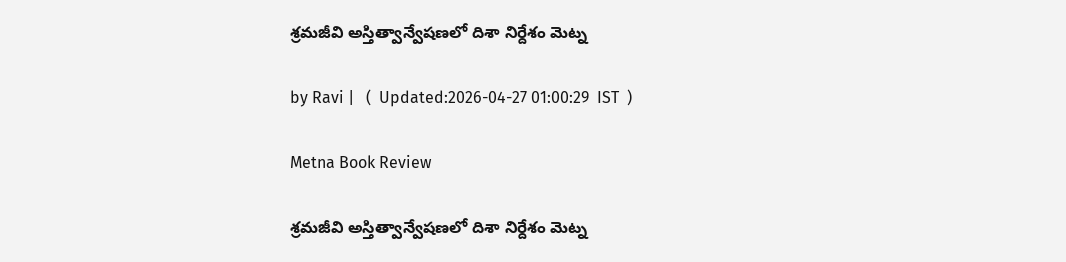శ్రమజీవి అస్తిత్వాన్వేషణలో దిశా నిర్దేశం మెట్న

by Ravi |   (  Updated:2026-04-27 01:00:29  IST  )

Metna Book Review

శ్రమజీవి అస్తిత్వాన్వేషణలో దిశా నిర్దేశం మెట్న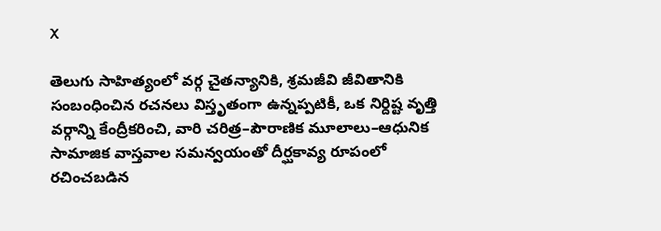X

తెలుగు సాహిత్యంలో వర్గ చైతన్యానికి, శ్రమజీవి జీవితానికి సంబంధించిన రచనలు విస్తృతంగా ఉన్నప్పటికీ, ఒక నిర్దిష్ట వృత్తి వర్గాన్ని కేంద్రీకరించి, వారి చరిత్ర–పౌరాణిక మూలాలు–ఆధునిక సామాజిక వాస్తవాల సమన్వయంతో దీర్ఘకావ్య రూపంలో రచించబడిన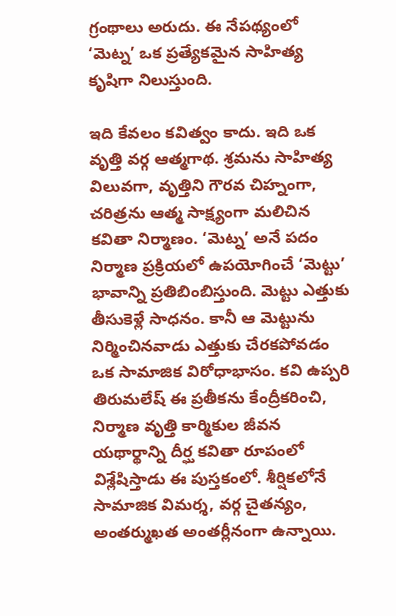గ్రంథాలు అరుదు. ఈ నేపథ్యంలో ‘మెట్న’ ఒక ప్రత్యేకమైన సాహిత్య కృషిగా నిలుస్తుంది.

ఇది కేవలం కవిత్వం కాదు. ఇది ఒక వృత్తి వర్గ ఆత్మగాథ. శ్రమను సాహిత్య విలువగా, వృత్తిని గౌరవ చిహ్నంగా, చరిత్రను ఆత్మ సాక్ష్యంగా మలిచిన కవితా నిర్మాణం. ‘మెట్న’ అనే పదం నిర్మాణ ప్రక్రియలో ఉపయోగించే ‘మెట్టు’ భావాన్ని ప్రతిబింబిస్తుంది. మెట్టు ఎత్తుకు తీసుకెళ్లే సాధనం. కానీ ఆ మెట్టును నిర్మించినవాడు ఎత్తుకు చేరకపోవడం ఒక సామాజిక విరోధాభాసం. కవి ఉప్పరి తిరుమలేష్ ఈ ప్రతీకను కేంద్రీకరించి, నిర్మాణ వృత్తి కార్మికుల జీవన యథార్థాన్ని దీర్ఘ కవితా రూపంలో విశ్లేషిస్తాడు ఈ పుస్తకంలో. శీర్షికలోనే సామాజిక విమర్శ, వర్గ చైతన్యం, అంతర్ముఖత అంతర్లీనంగా ఉన్నాయి.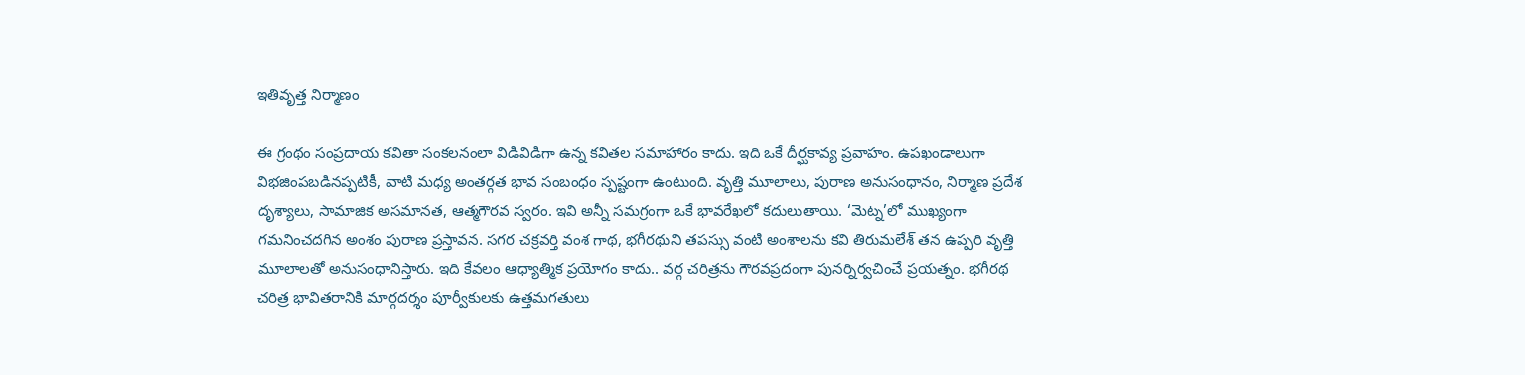ఇతివృత్త నిర్మాణం

ఈ గ్రంథం సంప్రదాయ కవితా సంకలనంలా విడివిడిగా ఉన్న కవితల సమాహారం కాదు. ఇది ఒకే దీర్ఘకావ్య ప్రవాహం. ఉపఖండాలుగా విభజింపబడినప్పటికీ, వాటి మధ్య అంతర్గత భావ సంబంధం స్పష్టంగా ఉంటుంది. వృత్తి మూలాలు, పురాణ అనుసంధానం, నిర్మాణ ప్రదేశ దృశ్యాలు, సామాజిక అసమానత, ఆత్మగౌరవ స్వరం. ఇవి అన్నీ సమగ్రంగా ఒకే భావరేఖలో కదులుతాయి. ‘మెట్న’లో ముఖ్యంగా గమనించదగిన అంశం పురాణ ప్రస్తావన. సగర చక్రవర్తి వంశ గాథ, భగీరథుని తపస్సు వంటి అంశాలను కవి తిరుమలేశ్ తన ఉప్పరి వృత్తి మూలాలతో అనుసంధానిస్తారు. ఇది కేవలం ఆధ్యాత్మిక ప్రయోగం కాదు.. వర్గ చరిత్రను గౌరవప్రదంగా పునర్నిర్వచించే ప్రయత్నం. భగీరథ చరిత్ర భావితరానికి మార్గదర్శం పూర్వీకులకు ఉత్తమగతులు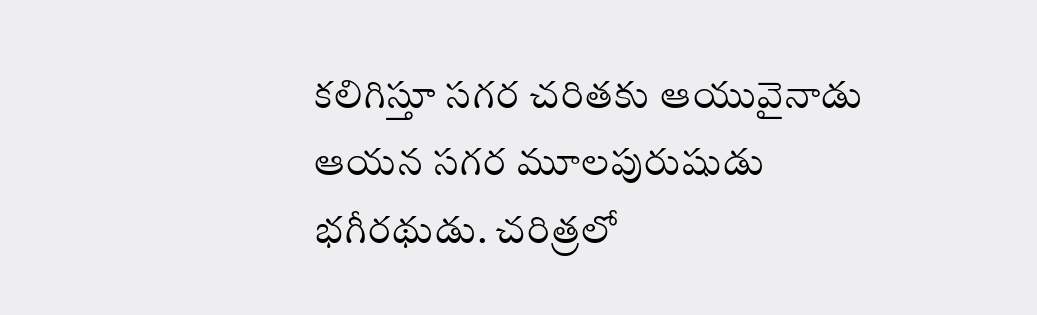కలిగిస్తూ సగర చరితకు ఆయువైనాడు ఆయన సగర మూలపురుషుడు భగీరథుడు. చరిత్రలో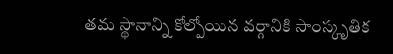తమ స్థానాన్ని కోల్పోయిన వర్గానికి సాంస్కృతిక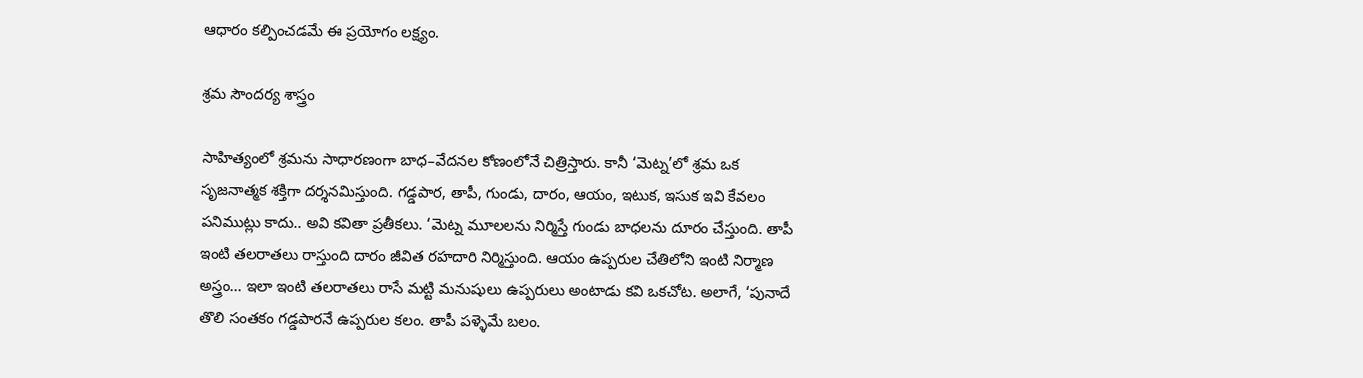ఆధారం కల్పించడమే ఈ ప్రయోగం లక్ష్యం.

శ్రమ సౌందర్య శాస్త్రం

సాహిత్యంలో శ్రమను సాధారణంగా బాధ–వేదనల కోణంలోనే చిత్రిస్తారు. కానీ ‘మెట్న’లో శ్రమ ఒక సృజనాత్మక శక్తిగా దర్శనమిస్తుంది. గడ్డపార, తాపీ, గుండు, దారం, ఆయం, ఇటుక, ఇసుక ఇవి కేవలం పనిముట్లు కాదు.. అవి కవితా ప్రతీకలు. ‘మెట్న మూలలను నిర్మిస్తే గుండు బాధలను దూరం చేస్తుంది. తాపీ ఇంటి తలరాతలు రాస్తుంది దారం జీవిత రహదారి నిర్మిస్తుంది. ఆయం ఉప్పరుల చేతిలోని ఇంటి నిర్మాణ అస్త్రం... ఇలా ఇంటి తలరాతలు రాసే మట్టి మనుషులు ఉప్పరులు అంటాడు కవి ఒకచోట. అలాగే, ‘పునాదే తొలి సంతకం గడ్డపారనే ఉప్పరుల కలం. తాపీ పళ్ళెమే బలం.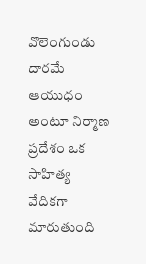వొలెంగుండు దారమే ఆయుధం అంటూ నిర్మాణ ప్రదేశం ఒక సాహిత్య వేదికగా మారుతుంది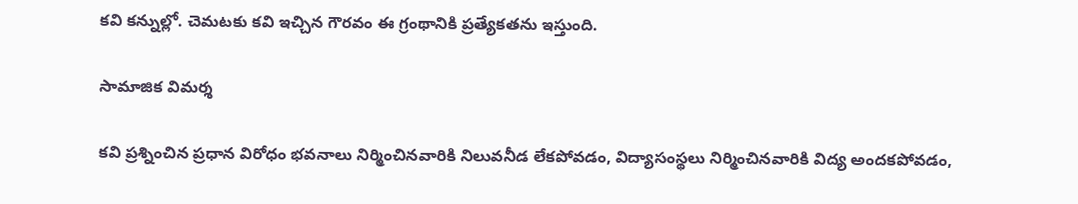కవి కన్నుల్లో. చెమటకు కవి ఇచ్చిన గౌరవం ఈ గ్రంథానికి ప్రత్యేకతను ఇస్తుంది.

సామాజిక విమర్శ

కవి ప్రశ్నించిన ప్రధాన విరోధం భవనాలు నిర్మించినవారికి నిలువనీడ లేకపోవడం, విద్యాసంస్థలు నిర్మించినవారికి విద్య అందకపోవడం,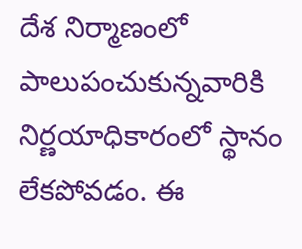దేశ నిర్మాణంలో పాలుపంచుకున్నవారికి నిర్ణయాధికారంలో స్థానం లేకపోవడం. ఈ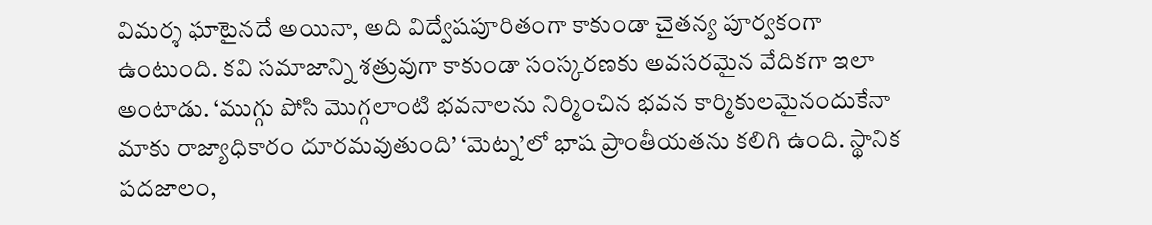విమర్శ ఘాటైనదే అయినా, అది విద్వేషపూరితంగా కాకుండా చైతన్య పూర్వకంగా ఉంటుంది. కవి సమాజాన్ని శత్రువుగా కాకుండా సంస్కరణకు అవసరమైన వేదికగా ఇలా అంటాడు. ‘ముగ్గు పోసి మొగ్గలాంటి భవనాలను నిర్మించిన భవన కార్మికులమైనందుకేనా మాకు రాజ్యాధికారం దూరమవుతుంది’ ‘మెట్న’లో భాష ప్రాంతీయతను కలిగి ఉంది. స్థానిక పదజాలం,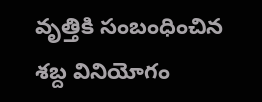వృత్తికి సంబంధించిన శబ్ద వినియోగం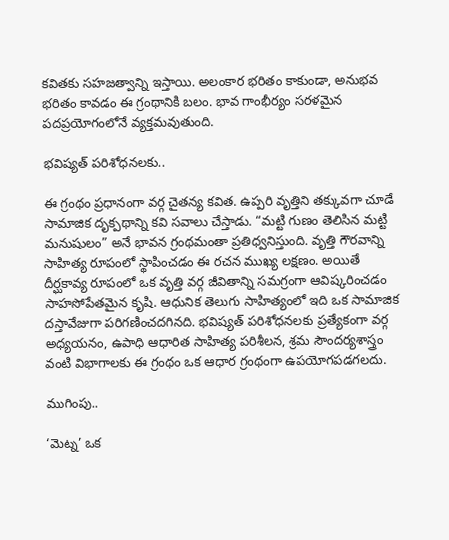కవితకు సహజత్వాన్ని ఇస్తాయి. అలంకార భరితం కాకుండా, అనుభవ భరితం కావడం ఈ గ్రంథానికి బలం. భావ గాంభీర్యం సరళమైన పదప్రయోగంలోనే వ్యక్తమవుతుంది.

భవిష్యత్ పరిశోధనలకు..

ఈ గ్రంథం ప్రధానంగా వర్గ చైతన్య కవిత. ఉప్పరి వృత్తిని తక్కువగా చూడే సామాజిక దృక్పథాన్ని కవి సవాలు చేస్తాడు. “మట్టి గుణం తెలిసిన మట్టి మనుషులం” అనే భావన గ్రంథమంతా ప్రతిధ్వనిస్తుంది. వృత్తి గౌరవాన్ని సాహిత్య రూపంలో స్థాపించడం ఈ రచన ముఖ్య లక్షణం. అయితే దీర్ఘకావ్య రూపంలో ఒక వృత్తి వర్గ జీవితాన్ని సమగ్రంగా ఆవిష్కరించడం సాహసోపేతమైన కృషి. ఆధునిక తెలుగు సాహిత్యంలో ఇది ఒక సామాజిక దస్తావేజుగా పరిగణించదగినది. భవిష్యత్ పరిశోధనలకు ప్రత్యేకంగా వర్గ అధ్యయనం, ఉపాధి ఆధారిత సాహిత్య పరిశీలన, శ్రమ సౌందర్యశాస్త్రం వంటి విభాగాలకు ఈ గ్రంథం ఒక ఆధార గ్రంథంగా ఉపయోగపడగలదు.

ముగింపు..

‘మెట్న’ ఒక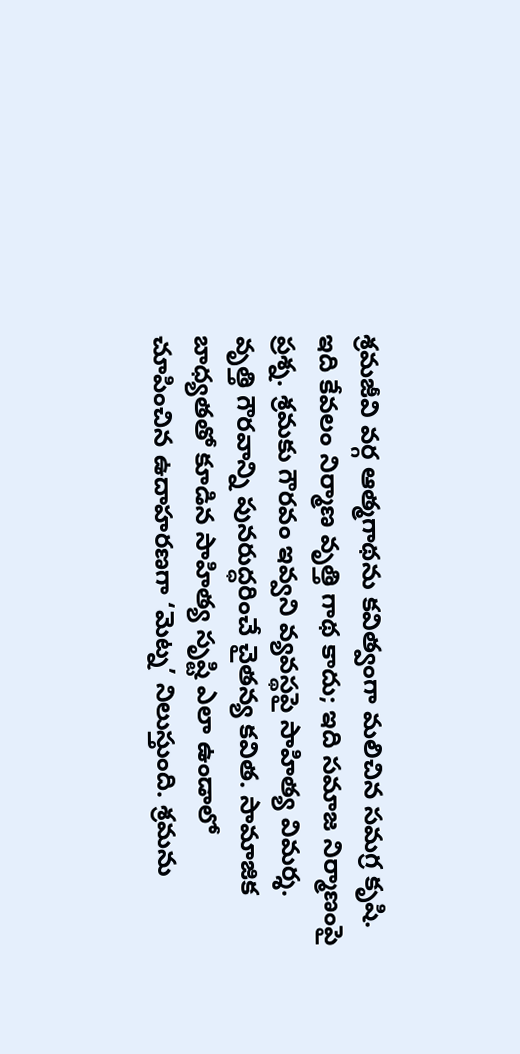శ్రమజీవి వర్గ ఆత్మగాథను కవిత్వంగా మలిచిన సమగ్ర కృషి. ఇది కేవలం నిర్మాణ వృత్తి గాథ కాదు; ఇది సమాజ నిర్మాణంపై ప్రశ్న. శ్రమకు గౌరవం ఇవ్వని వ్యవస్థపై సాహిత్య విమర్శ. వృత్తి గౌరవాన్ని పునరుద్ధరించే చైతన్య కవిత. సామాజిక బాధ్యతతో కూడిన సాహిత్య సృష్టి ఎలా ఉండాలో చూపించిన ఉదాహరణగా ‘మెట్న’ నిలుస్తుంది. శ్రమను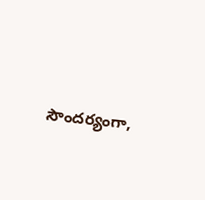సౌందర్యంగా,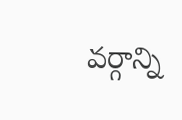వర్గాన్ని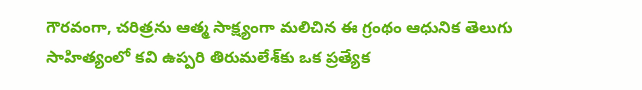గౌరవంగా, చరిత్రను ఆత్మ సాక్ష్యంగా మలిచిన ఈ గ్రంథం ఆధునిక తెలుగు సాహిత్యంలో కవి ఉప్పరి తిరుమలేశ్‌కు ఒక ప్రత్యేక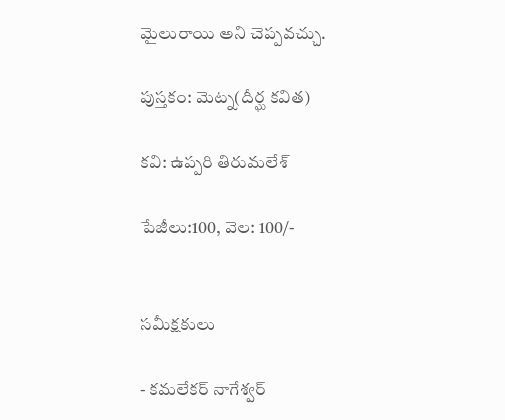మైలురాయి అని చెప్పవచ్చు.

పుస్తకం: మెట్న(దీర్ఘ కవిత)

కవి: ఉప్పరి తిరుమలేశ్

పేజీలు:100, వెల: 100/-


సమీక్షకులు

- కమలేకర్ నాగేశ్వర్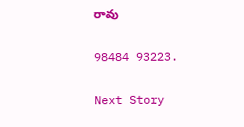రావు

98484 93223.

Next Story